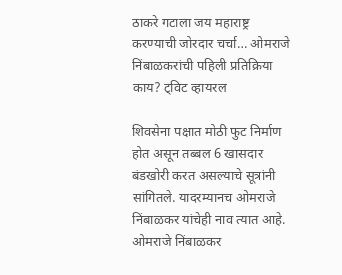ठाकरे गटाला जय महाराष्ट्र करण्याची जोरदार चर्चा… ओमराजे निंबाळकरांची पहिली प्रतिक्रिया काय? ट्विट व्हायरल

शिवसेना पक्षात मोठी फुट निर्माण होत असून तब्बल 6 खासदार बंडखोरी करत असल्याचे सूत्रांनी सांगितले. यादरम्यानच ओमराजे निंबाळकर यांचेही नाव त्यात आहे. ओमराजे निंबाळकर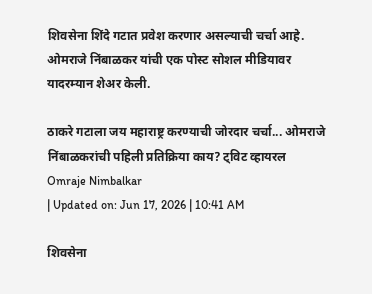शिवसेना शिंदे गटात प्रवेश करणार असल्याची चर्चा आहे. ओमराजे निंबाळकर यांची एक पोस्ट सोशल मीडियावर यादरम्यान शेअर केली.

ठाकरे गटाला जय महाराष्ट्र करण्याची जोरदार चर्चा... ओमराजे निंबाळकरांची पहिली प्रतिक्रिया काय? ट्विट व्हायरल
Omraje Nimbalkar
| Updated on: Jun 17, 2026 | 10:41 AM

शिवसेना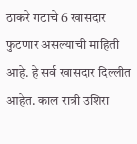ठाकरे गटाचे 6 खासदार फुटणार असल्याची माहिती आहे. हे सर्व खासदार दिल्लीत आहेत. काल रात्री उशिरा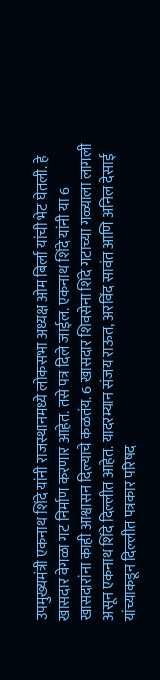उपमुख्यमंत्री एकनाथ शिंदे यांनी राजस्थानमध्ये लोकसभा अध्यक्ष ओम बिर्ला यांची भेट घेतली. हे खासदार वेगळा गट निर्माण करणार आहेत. तसे पत्र दिले जाईल. एकनाथ शिंदे यांनी या 6 खासदारांना काही आश्वासन दिल्याचे कळतंय. 6 खासदार शिवसेना शिंदे गटाच्या गळ्याला लागली असून एकनाथ शिंदे दिल्लीत आहेत. यादरम्यान संजय राऊत, अरविंद सावंत आणि अनिल देसाई यांच्याकडून दिल्लीत पत्रकार परिषद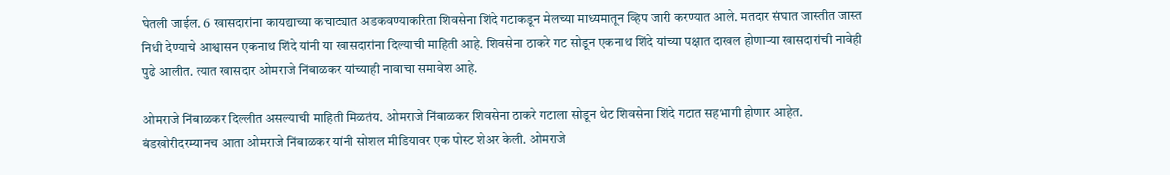घेतली जाईल. 6 खासदारांना कायद्याच्या कचाट्यात अडकवण्याकरिता शिवसेना शिंदे गटाकडून मेलच्या माध्यमातून व्हिप जारी करण्यात आले. मतदार संघात जास्तीत जास्त निधी देण्याचे आश्वासन एकनाथ शिंदे यांनी या खासदारांना दिल्याची माहिती आहे. शिवसेना ठाकरे गट सोडून एकनाथ शिंदे यांच्या पक्षात दाखल होणाऱ्या खासदारांची नावेही पुढे आलीत. त्यात खासदार ओमराजे निंबाळकर यांच्याही नावाचा समावेश आहे.

ओमराजे निंबाळकर दिल्लीत असल्याची माहिती मिळतंय. ओमराजे निंबाळकर शिवसेना ठाकरे गटाला सोडून थेट शिवसेना शिंदे गटात सहभागी होणार आहेत. बंडखोरीदरम्यानच आता ओमराजे निंबाळकर यांनी सोशल मीडियावर एक पोस्ट शेअर केली. ओमराजे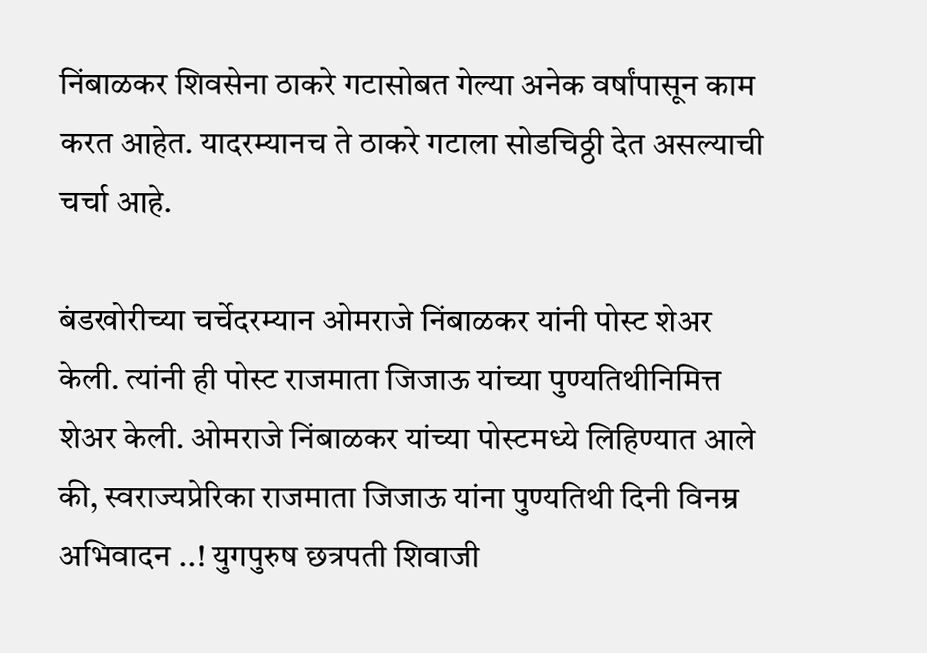निंबाळकर शिवसेना ठाकरे गटासोबत गेल्या अनेक वर्षांपासून काम करत आहेत. यादरम्यानच ते ठाकरे गटाला सोडचिठ्ठी देत असल्याची चर्चा आहे.

बंडखोरीच्या चर्चेदरम्यान ओमराजे निंबाळकर यांनी पोस्ट शेअर केली. त्यांनी ही पोस्ट राजमाता जिजाऊ यांच्या पुण्यतिथीनिमित्त शेअर केली. ओमराजे निंबाळकर यांच्या पोस्टमध्ये लिहिण्यात आले की, स्वराज्यप्रेरिका राजमाता जिजाऊ यांना पुण्यतिथी दिनी विनम्र अभिवादन ..! युगपुरुष छत्रपती शिवाजी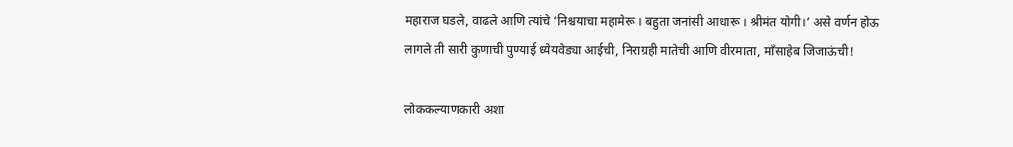महाराज घडले, वाढले आणि त्यांचे ‘निश्चयाचा महामेरू । बहुता जनांसी आधारू । श्रीमंत योगी।’ असे वर्णन होऊ लागले ती सारी कुणाची पुण्याई ध्येयवेड्या आईची, निराग्रही मातेची आणि वीरमाता, माँसाहेब जिजाऊंची!

लोककल्याणकारी अशा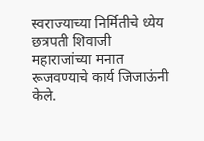स्वराज्याच्या निर्मितीचे ध्येय छत्रपती शिवाजी महाराजांच्या मनात रूजवण्याचे कार्य जिजाऊंनी केले.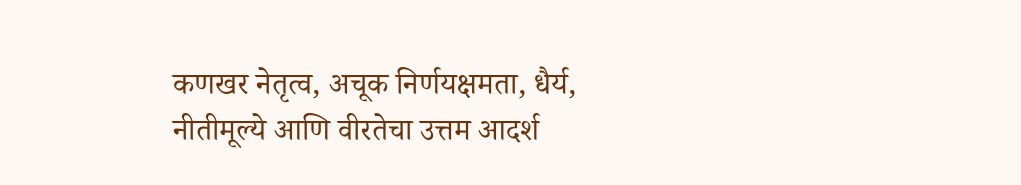कणखर नेतृत्व, अचूक निर्णयक्षमता, धैर्य, नीतीमूल्ये आणि वीरतेचा उत्तम आदर्श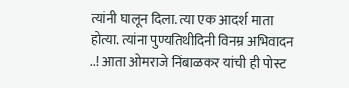त्यांनी घालून दिला. त्या एक आदर्श माता होत्या. त्यांना पुण्यतिथीदिनी विनम्र अभिवादन ..! आता ओमराजे निंबाळकर यांची ही पोस्ट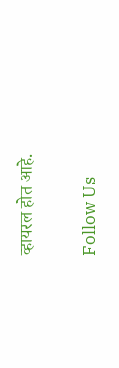व्हायरल होत आहे.

Follow Us